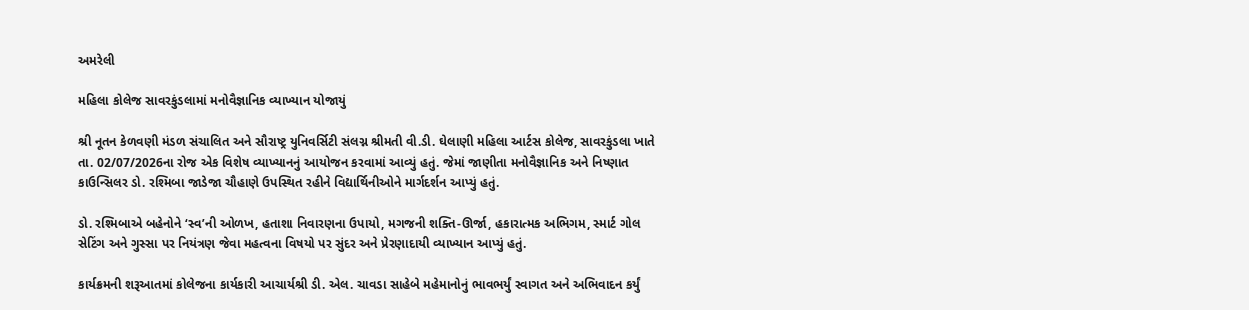અમરેલી

મહિલા કોલેજ સાવરકુંડલામાં મનોવૈજ્ઞાનિક વ્યાખ્યાન યોજાયું

શ્રી નૂતન કેળવણી મંડળ સંચાલિત અને સૌરાષ્ટ્ર યુનિવર્સિટી સંલગ્ન શ્રીમતી વી.ડી. ઘેલાણી મહિલા આર્ટસ કોલેજ, સાવરકુંડલા ખાતે તા. 02/07/2026ના રોજ એક વિશેષ વ્યાખ્યાનનું આયોજન કરવામાં આવ્યું હતું. જેમાં જાણીતા મનોવૈજ્ઞાનિક અને નિષ્ણાત કાઉન્સિલર ડો. રશ્મિબા જાડેજા ચૌહાણે ઉપસ્થિત રહીને વિદ્યાર્થિનીઓને માર્ગદર્શન આપ્યું હતું.

ડો. રશ્મિબાએ બહેનોને ‘સ્વ’ની ઓળખ, હતાશા નિવારણના ઉપાયો, મગજની શક્તિ-ઊર્જા, હકારાત્મક અભિગમ, સ્માર્ટ ગોલ સેટિંગ અને ગુસ્સા પર નિયંત્રણ જેવા મહત્વના વિષયો પર સુંદર અને પ્રેરણાદાયી વ્યાખ્યાન આપ્યું હતું.

કાર્યક્રમની શરૂઆતમાં કોલેજના કાર્યકારી આચાર્યશ્રી ડી. એલ. ચાવડા સાહેબે મહેમાનોનું ભાવભર્યું સ્વાગત અને અભિવાદન કર્યું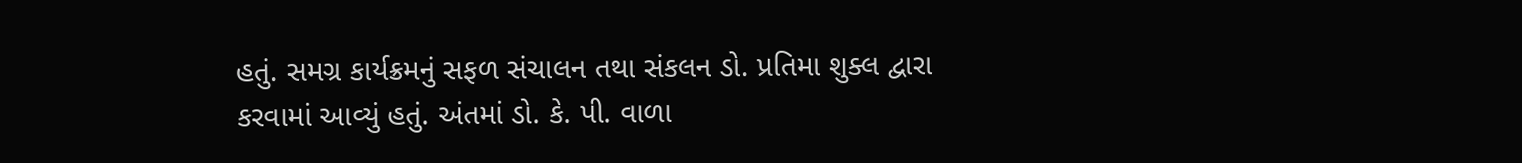હતું. સમગ્ર કાર્યક્રમનું સફળ સંચાલન તથા સંકલન ડો. પ્રતિમા શુક્લ દ્વારા કરવામાં આવ્યું હતું. અંતમાં ડો. કે. પી. વાળા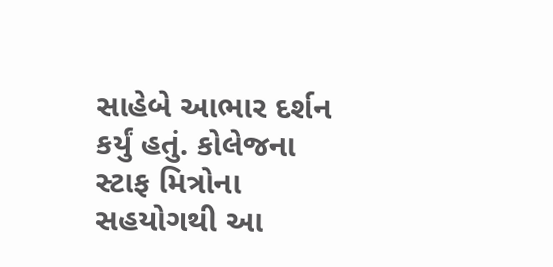સાહેબે આભાર દર્શન કર્યું હતું. કોલેજના સ્ટાફ મિત્રોના સહયોગથી આ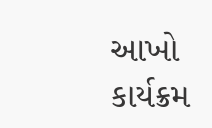આખો કાર્યક્રમ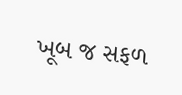ખૂબ જ સફળ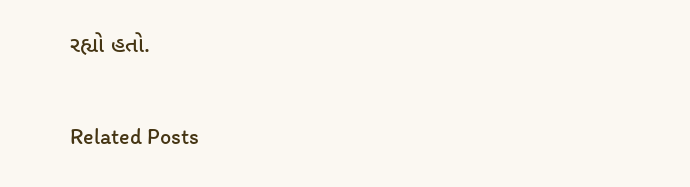રહ્યો હતો.

Related Posts